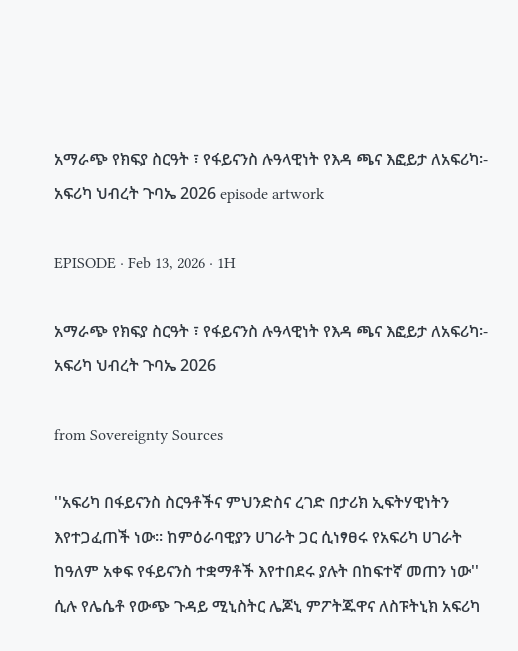አማራጭ የክፍያ ስርዓት ፣ የፋይናንስ ሉዓላዊነት የእዳ ጫና እፎይታ ለአፍሪካ፡- አፍሪካ ህብረት ጉባኤ 2026 episode artwork

EPISODE · Feb 13, 2026 · 1H

አማራጭ የክፍያ ስርዓት ፣ የፋይናንስ ሉዓላዊነት የእዳ ጫና እፎይታ ለአፍሪካ፡- አፍሪካ ህብረት ጉባኤ 2026

from Sovereignty Sources

''አፍሪካ በፋይናንስ ስርዓቶችና ምህንድስና ረገድ በታሪክ ኢፍትሃዊነትን እየተጋፈጠች ነው። ከምዕራባዊያን ሀገራት ጋር ሲነፃፀሩ የአፍሪካ ሀገራት ከዓለም አቀፍ የፋይናንስ ተቋማቶች እየተበደሩ ያሉት በከፍተኛ መጠን ነው'' ሲሉ የሌሴቶ የውጭ ጉዳይ ሚኒስትር ሌጆኒ ምፖትጁዋና ለስፑትኒክ አፍሪካ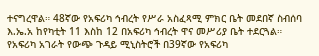ተናግረዋል። 48ኛው የአፍሪካ ኅብረት የሥራ አስፈጻሚ ምክር ቤት መደበኛ ስብሰባ እ.ኤ.አ ከየካቲት 11 እስከ 12 በአፍሪካ ኅብረት ዋና መሥሪያ ቤት ተደርጓል።  የአፍሪካ አገራት የውጭ ጉዳይ ሚኒስትሮች በ39ኛው የአፍሪካ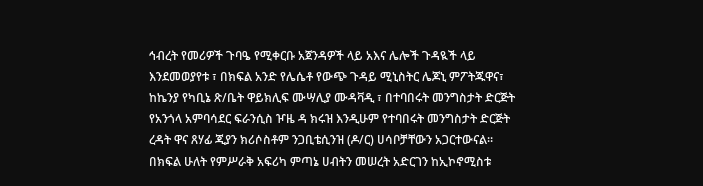ኅብረት የመሪዎች ጉባዔ የሚቀርቡ አጀንዳዎች ላይ አእና ሌሎች ጉዳዪች ላይ እንደመወያየቱ ፣ በክፍል አንድ የሌሴቶ የውጭ ጉዳይ ሚኒስትር ሌጆኒ ምፖትጁዋና፣ ከኬንያ የካቢኔ ጽ/ቤት ዋይክሊፍ ሙሣሊያ ሙዳቫዲ ፣ በተባበሩት መንግስታት ድርጅት የአንጎላ አምባሳደር ፍራንሲስ ዦዜ ዳ ክሩዝ እንዲሁም የተባበሩት መንግስታት ድርጅት ረዳት ዋና ጸሃፊ ጂያን ክሪሶስቶም ንጋቢቴሲንዝ (ዶ/ር) ሀሳቦቻቸውን አጋርተውናል። በክፍል ሁለት የምሥራቅ አፍሪካ ምጣኔ ሀብትን መሠረት አድርገን ከኢኮኖሚስቱ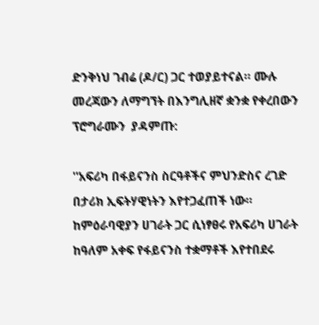ድንቅነህ ገብሬ (ዶ/ር) ጋር ተወያይተናል። ሙሉ መረጃውን ለማግኘት በእንግሊዘኛ ቋንቋ የቀረበውን ፕሮግራሙን  ያዳምጡ:

''አፍሪካ በፋይናንስ ስርዓቶችና ምህንድስና ረገድ በታሪክ ኢፍትሃዊነትን እየተጋፈጠች ነው። ከምዕራባዊያን ሀገራት ጋር ሲነፃፀሩ የአፍሪካ ሀገራት ከዓለም አቀፍ የፋይናንስ ተቋማቶች እየተበደሩ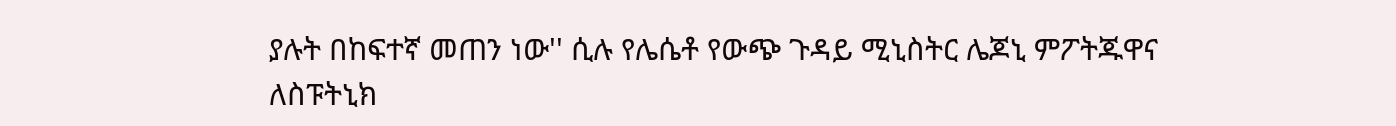ያሉት በከፍተኛ መጠን ነው'' ሲሉ የሌሴቶ የውጭ ጉዳይ ሚኒስትር ሌጆኒ ምፖትጁዋና ለስፑትኒክ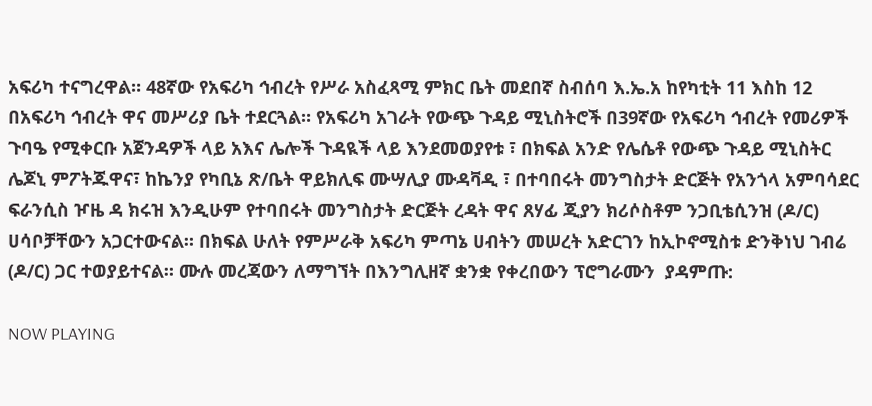አፍሪካ ተናግረዋል። 48ኛው የአፍሪካ ኅብረት የሥራ አስፈጻሚ ምክር ቤት መደበኛ ስብሰባ እ.ኤ.አ ከየካቲት 11 እስከ 12 በአፍሪካ ኅብረት ዋና መሥሪያ ቤት ተደርጓል። የአፍሪካ አገራት የውጭ ጉዳይ ሚኒስትሮች በ39ኛው የአፍሪካ ኅብረት የመሪዎች ጉባዔ የሚቀርቡ አጀንዳዎች ላይ አእና ሌሎች ጉዳዪች ላይ እንደመወያየቱ ፣ በክፍል አንድ የሌሴቶ የውጭ ጉዳይ ሚኒስትር ሌጆኒ ምፖትጁዋና፣ ከኬንያ የካቢኔ ጽ/ቤት ዋይክሊፍ ሙሣሊያ ሙዳቫዲ ፣ በተባበሩት መንግስታት ድርጅት የአንጎላ አምባሳደር ፍራንሲስ ዦዜ ዳ ክሩዝ እንዲሁም የተባበሩት መንግስታት ድርጅት ረዳት ዋና ጸሃፊ ጂያን ክሪሶስቶም ንጋቢቴሲንዝ (ዶ/ር) ሀሳቦቻቸውን አጋርተውናል። በክፍል ሁለት የምሥራቅ አፍሪካ ምጣኔ ሀብትን መሠረት አድርገን ከኢኮኖሚስቱ ድንቅነህ ገብሬ (ዶ/ር) ጋር ተወያይተናል። ሙሉ መረጃውን ለማግኘት በእንግሊዘኛ ቋንቋ የቀረበውን ፕሮግራሙን  ያዳምጡ:

NOW PLAYING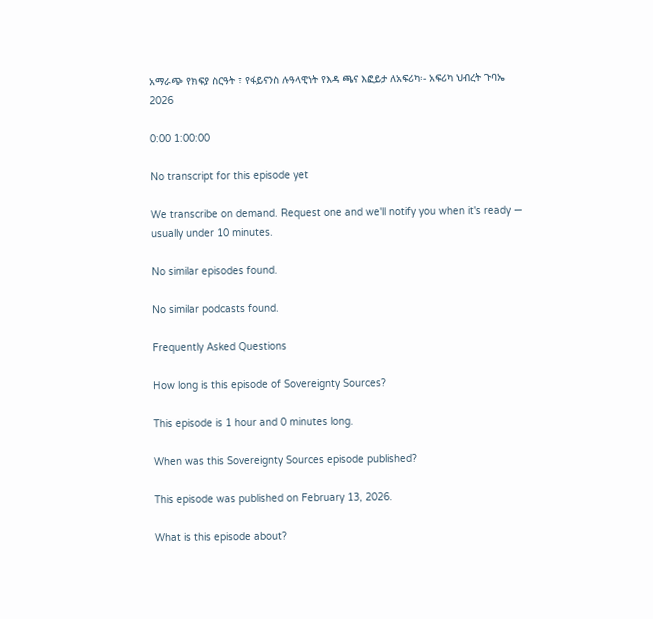አማራጭ የክፍያ ስርዓት ፣ የፋይናንስ ሉዓላዊነት የእዳ ጫና እፎይታ ለአፍሪካ፡- አፍሪካ ህብረት ጉባኤ 2026

0:00 1:00:00

No transcript for this episode yet

We transcribe on demand. Request one and we'll notify you when it's ready — usually under 10 minutes.

No similar episodes found.

No similar podcasts found.

Frequently Asked Questions

How long is this episode of Sovereignty Sources?

This episode is 1 hour and 0 minutes long.

When was this Sovereignty Sources episode published?

This episode was published on February 13, 2026.

What is this episode about?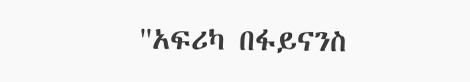''አፍሪካ በፋይናንስ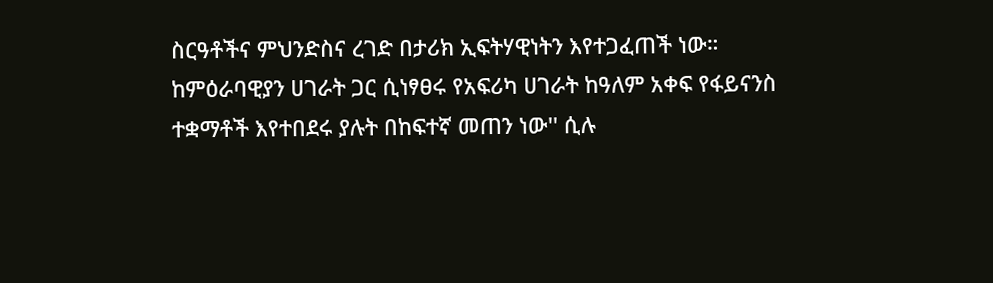ስርዓቶችና ምህንድስና ረገድ በታሪክ ኢፍትሃዊነትን እየተጋፈጠች ነው። ከምዕራባዊያን ሀገራት ጋር ሲነፃፀሩ የአፍሪካ ሀገራት ከዓለም አቀፍ የፋይናንስ ተቋማቶች እየተበደሩ ያሉት በከፍተኛ መጠን ነው'' ሲሉ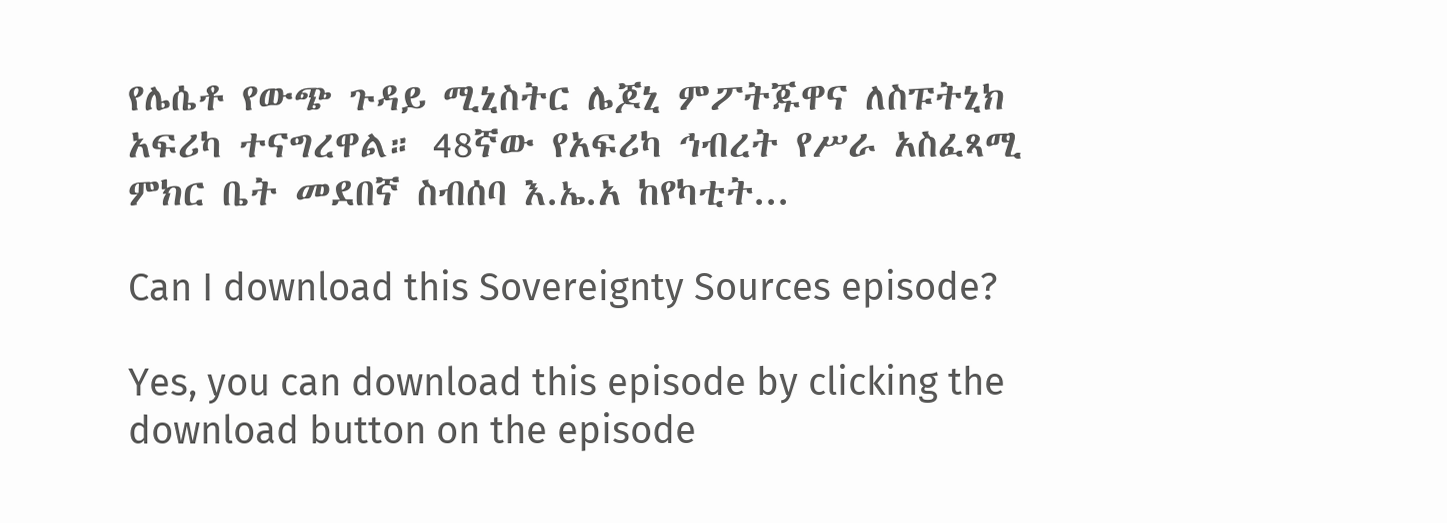የሌሴቶ የውጭ ጉዳይ ሚኒስትር ሌጆኒ ምፖትጁዋና ለስፑትኒክ አፍሪካ ተናግረዋል። 48ኛው የአፍሪካ ኅብረት የሥራ አስፈጻሚ ምክር ቤት መደበኛ ስብሰባ እ.ኤ.አ ከየካቲት...

Can I download this Sovereignty Sources episode?

Yes, you can download this episode by clicking the download button on the episode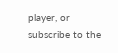player, or subscribe to the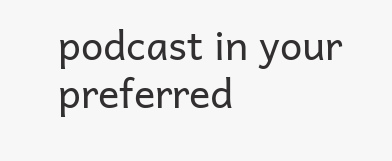podcast in your preferred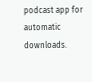podcast app for automatic downloads.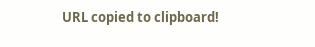URL copied to clipboard!